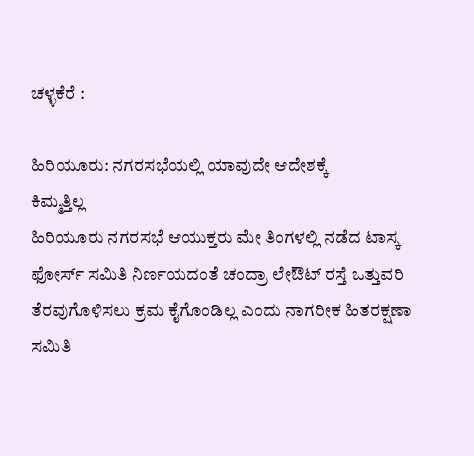ಚಳ್ಳಕೆರೆ :

ಹಿರಿಯೂರು: ನಗರಸಭೆಯಲ್ಲಿ ಯಾವುದೇ ಆದೇಶಕ್ಕೆ
ಕಿಮ್ಮತ್ತಿಲ್ಲ
ಹಿರಿಯೂರು ನಗರಸಭೆ ಆಯುಕ್ತರು ಮೇ ತಿಂಗಳಲ್ಲಿ ನಡೆದ ಟಾಸ್ಕ
ಫೋರ್ಸ್ ಸಮಿತಿ ನಿರ್ಣಯದಂತೆ ಚಂದ್ರಾ ಲೇಔಟ್ ರಸ್ತೆ ಒತ್ತುವರಿ
ತೆರವುಗೊಳಿಸಲು ಕ್ರಮ ಕೈಗೊಂಡಿಲ್ಲ ಎಂದು ನಾಗರೀಕ ಹಿತರಕ್ಷಣಾ
ಸಮಿತಿ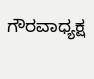ಗೌರವಾಧ್ಯಕ್ಷ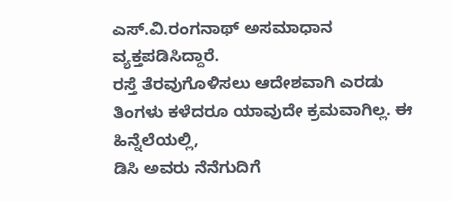ಎಸ್.ವಿ.ರಂಗನಾಥ್ ಅಸಮಾಧಾನ
ವ್ಯಕ್ತಪಡಿಸಿದ್ದಾರೆ.
ರಸ್ತೆ ತೆರವುಗೊಳಿಸಲು ಆದೇಶವಾಗಿ ಎರಡು
ತಿಂಗಳು ಕಳೆದರೂ ಯಾವುದೇ ಕ್ರಮವಾಗಿಲ್ಲ. ಈ ಹಿನ್ನೆಲೆಯಲ್ಲಿ,
ಡಿಸಿ ಅವರು ನೆನೆಗುದಿಗೆ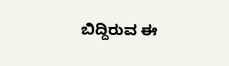ಬಿದ್ದಿರುವ ಈ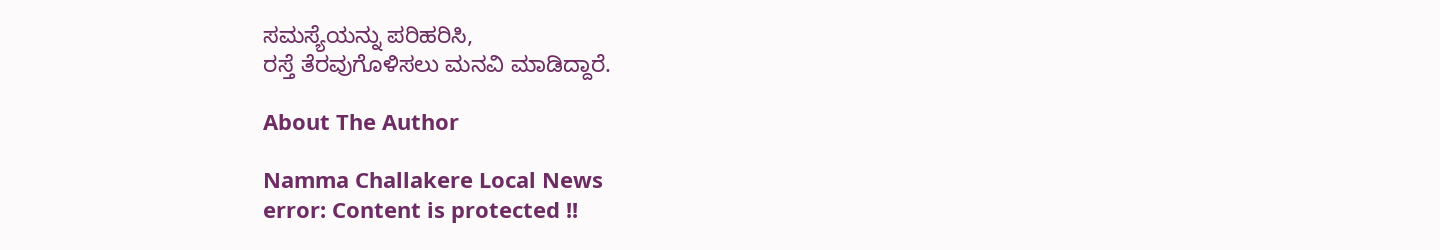ಸಮಸ್ಯೆಯನ್ನು ಪರಿಹರಿಸಿ,
ರಸ್ತೆ ತೆರವುಗೊಳಿಸಲು ಮನವಿ ಮಾಡಿದ್ದಾರೆ.

About The Author

Namma Challakere Local News
error: Content is protected !!